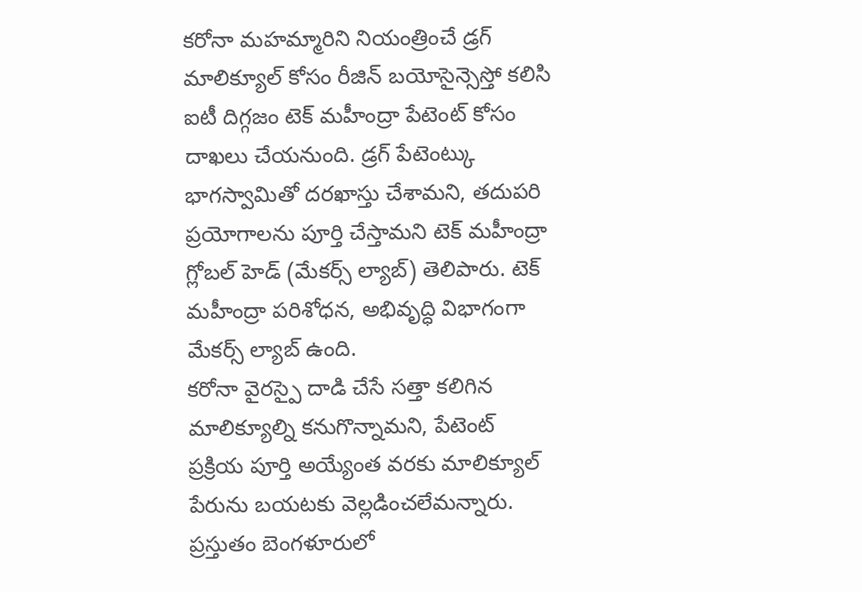కరోనా మహమ్మారిని నియంత్రించే డ్రగ్ మాలిక్యూల్ కోసం రీజిన్ బయోసైన్సెస్తో కలిసి ఐటీ దిగ్గజం టెక్ మహీంద్రా పేటెంట్ కోసం దాఖలు చేయనుంది. డ్రగ్ పేటెంట్కు భాగస్వామితో దరఖాస్తు చేశామని, తదుపరి ప్రయోగాలను పూర్తి చేస్తామని టెక్ మహీంద్రా గ్లోబల్ హెడ్ (మేకర్స్ ల్యాబ్) తెలిపారు. టెక్ మహీంద్రా పరిశోధన, అభివృద్ధి విభాగంగా మేకర్స్ ల్యాబ్ ఉంది.
కరోనా వైరస్పై దాడి చేసే సత్తా కలిగిన మాలిక్యూల్ని కనుగొన్నామని, పేటెంట్ ప్రక్రియ పూర్తి అయ్యేంత వరకు మాలిక్యూల్ పేరును బయటకు వెల్లడించలేమన్నారు. ప్రస్తుతం బెంగళూరులో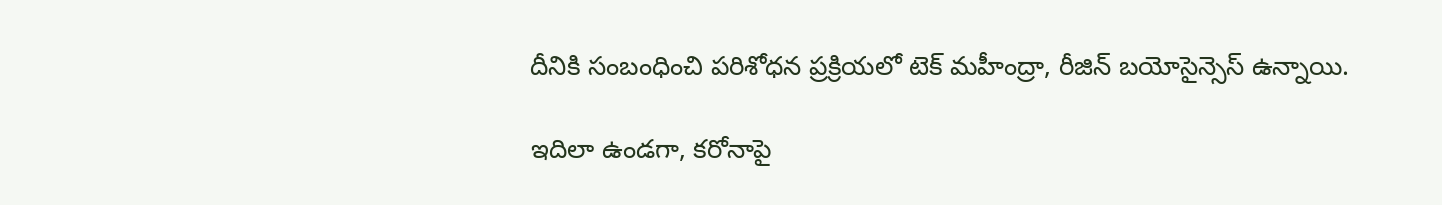దీనికి సంబంధించి పరిశోధన ప్రక్రియలో టెక్ మహీంద్రా, రీజిన్ బయోసైన్సెస్ ఉన్నాయి.

ఇదిలా ఉండగా, కరోనాపై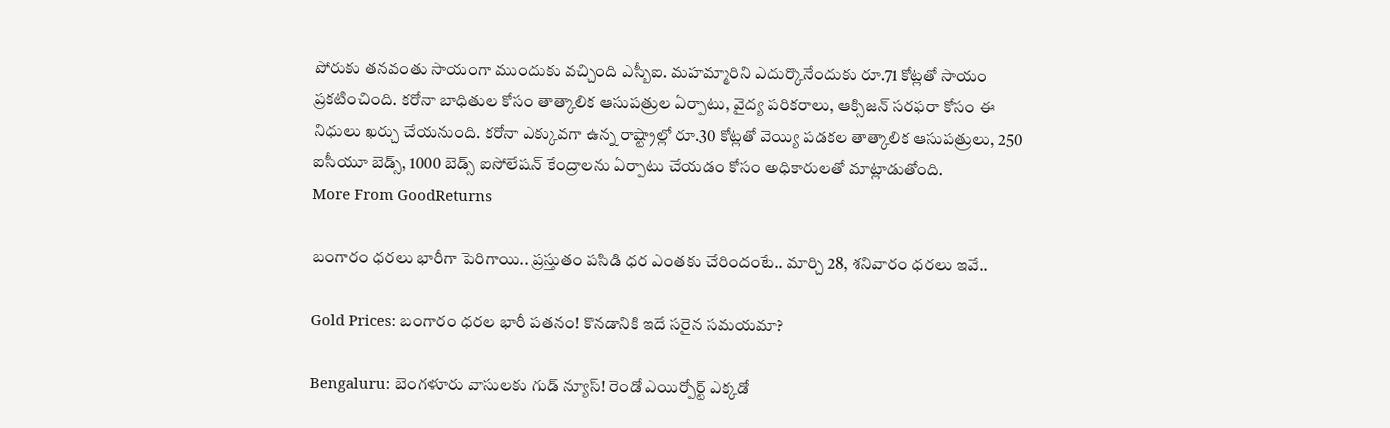పోరుకు తనవంతు సాయంగా ముందుకు వచ్చింది ఎస్బీఐ. మహమ్మారిని ఎదుర్కొనేందుకు రూ.71 కోట్లతో సాయం ప్రకటించింది. కరోనా బాధితుల కోసం తాత్కాలిక ఆసుపత్రుల ఏర్పాటు, వైద్య పరికరాలు, ఆక్సిజన్ సరఫరా కోసం ఈ నిధులు ఖర్చు చేయనుంది. కరోనా ఎక్కువగా ఉన్న రాష్ట్రాల్లో రూ.30 కోట్లతో వెయ్యి పడకల తాత్కాలిక ఆసుపత్రులు, 250 ఐసీయూ బెడ్స్, 1000 బెడ్స్ ఐసోలేషన్ కేంద్రాలను ఏర్పాటు చేయడం కోసం అధికారులతో మాట్లాడుతోంది.
More From GoodReturns

బంగారం ధరలు భారీగా పెరిగాయి.. ప్రస్తుతం పసిడి ధర ఎంతకు చేరిందంటే.. మార్చి 28, శనివారం ధరలు ఇవే..

Gold Prices: బంగారం ధరల భారీ పతనం! కొనడానికి ఇదే సరైన సమయమా?

Bengaluru: బెంగళూరు వాసులకు గుడ్ న్యూస్! రెండో ఎయిర్పోర్ట్ ఎక్కడో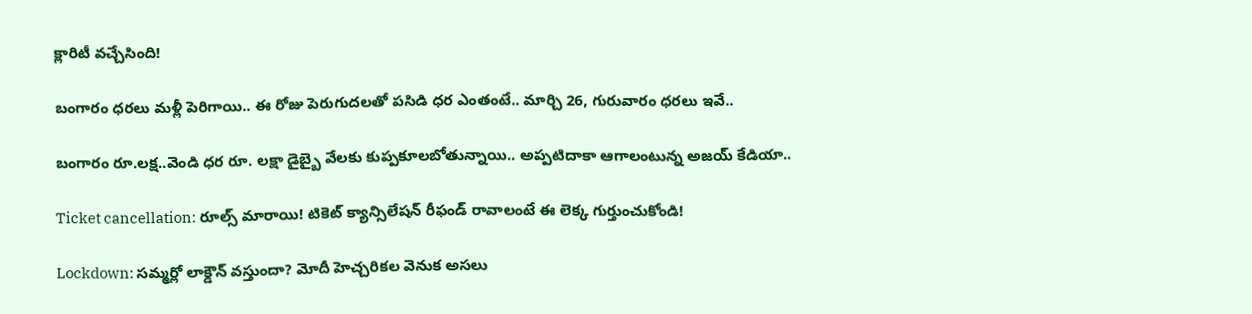క్లారిటీ వచ్చేసింది!

బంగారం ధరలు మళ్లీ పెరిగాయి.. ఈ రోజు పెరుగుదలతో పసిడి ధర ఎంతంటే.. మార్చి 26, గురువారం ధరలు ఇవే..

బంగారం రూ.లక్ష..వెండి ధర రూ. లక్షా డైబ్బై వేలకు కుప్పకూలబోతున్నాయి.. అప్పటిదాకా ఆగాలంటున్న అజయ్ కేడియా..

Ticket cancellation: రూల్స్ మారాయి! టికెట్ క్యాన్సిలేషన్ రీఫండ్ రావాలంటే ఈ లెక్క గుర్తుంచుకోండి!

Lockdown: సమ్మర్లో లాక్డౌన్ వస్తుందా? మోదీ హెచ్చరికల వెనుక అసలు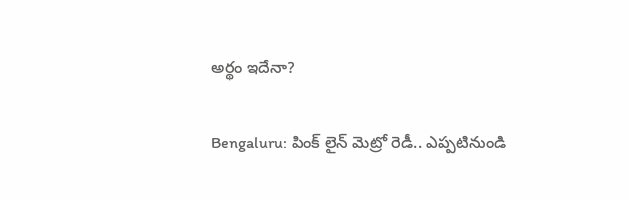అర్థం ఇదేనా?

Bengaluru: పింక్ లైన్ మెట్రో రెడీ.. ఎప్పటినుండి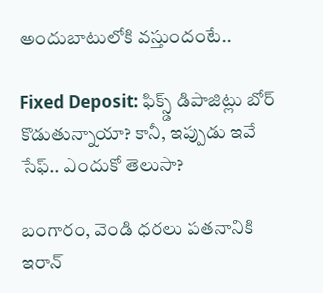అందుబాటులోకి వస్తుందంటే..

Fixed Deposit: ఫిక్స్డ్ డిపాజిట్లు బోర్ కొడుతున్నాయా? కానీ, ఇప్పుడు ఇవే సేఫ్.. ఎందుకో తెలుసా?

బంగారం, వెండి ధరలు పతనానికి ఇరాన్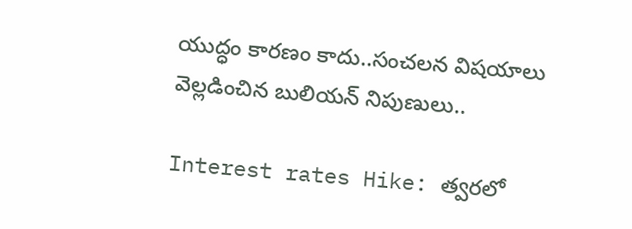యుద్ధం కారణం కాదు..సంచలన విషయాలు వెల్లడించిన బులియన్ నిపుణులు..

Interest rates Hike: త్వరలో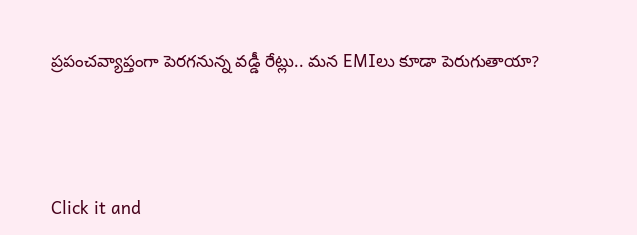ప్రపంచవ్యాప్తంగా పెరగనున్న వడ్డీ రేట్లు.. మన EMIలు కూడా పెరుగుతాయా?



Click it and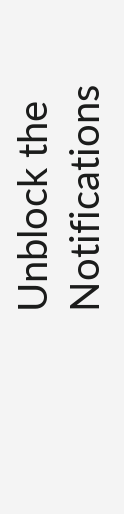Unblock the Notifications